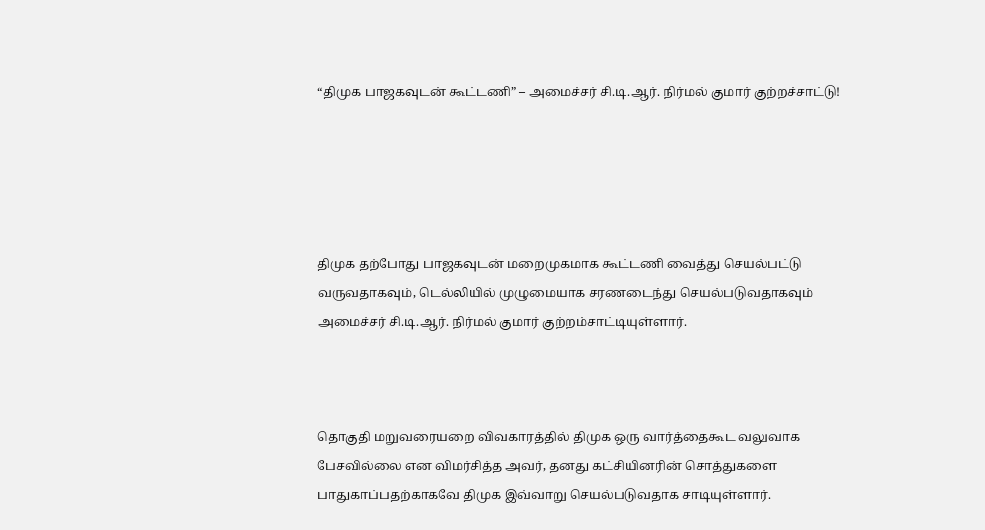“திமுக பாஜகவுடன் கூட்டணி” – அமைச்சர் சி.டி.ஆர். நிர்மல் குமார் குற்றச்சாட்டு!





திமுக தற்போது பாஜகவுடன் மறைமுகமாக கூட்டணி வைத்து செயல்பட்டு வருவதாகவும், டெல்லியில் முழுமையாக சரணடைந்து செயல்படுவதாகவும் அமைச்சர் சி.டி.ஆர். நிர்மல் குமார் குற்றம்சாட்டியுள்ளார்.



தொகுதி மறுவரையறை விவகாரத்தில் திமுக ஒரு வார்த்தைகூட வலுவாக பேசவில்லை என விமர்சித்த அவர், தனது கட்சியினரின் சொத்துகளை பாதுகாப்பதற்காகவே திமுக இவ்வாறு செயல்படுவதாக சாடியுள்ளார்.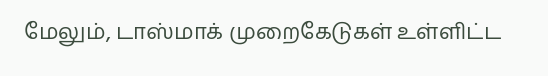மேலும், டாஸ்மாக் முறைகேடுகள் உள்ளிட்ட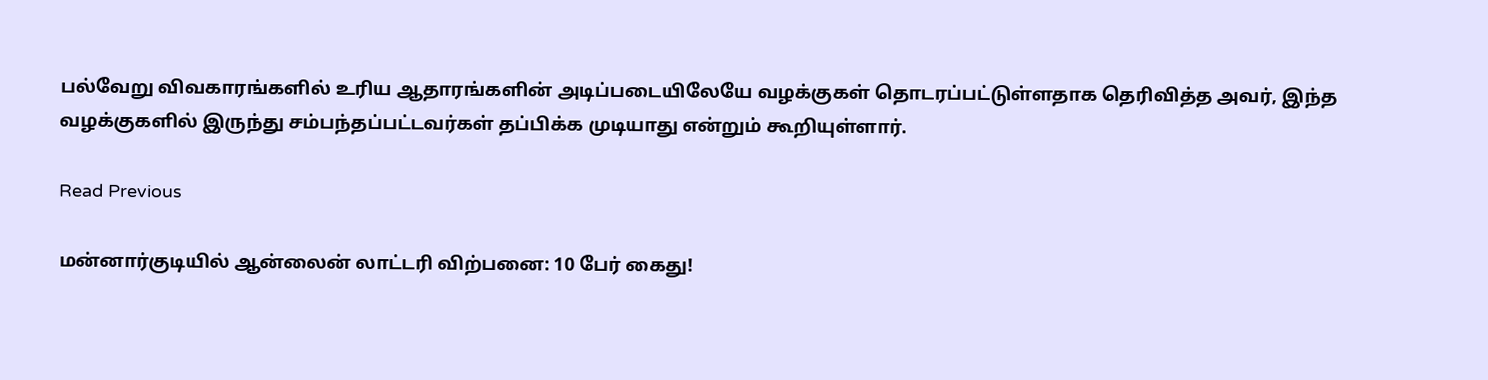பல்வேறு விவகாரங்களில் உரிய ஆதாரங்களின் அடிப்படையிலேயே வழக்குகள் தொடரப்பட்டுள்ளதாக தெரிவித்த அவர், இந்த வழக்குகளில் இருந்து சம்பந்தப்பட்டவர்கள் தப்பிக்க முடியாது என்றும் கூறியுள்ளார்.

Read Previous

மன்னார்குடியில் ஆன்லைன் லாட்டரி விற்பனை: 10 பேர் கைது!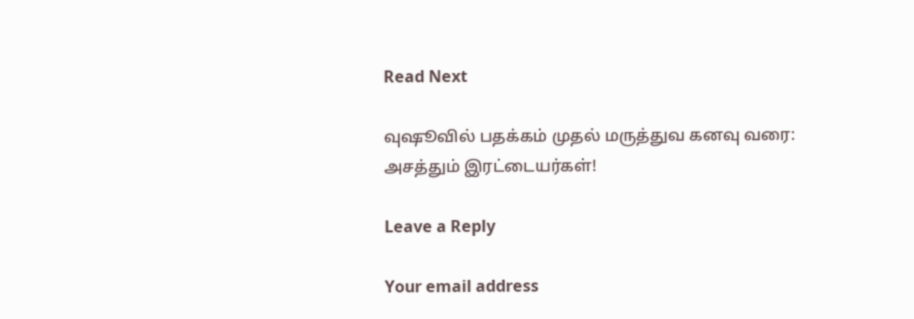Read Next

வுஷூவில் பதக்கம் முதல் மருத்துவ கனவு வரை: அசத்தும் இரட்டையர்கள்!

Leave a Reply

Your email address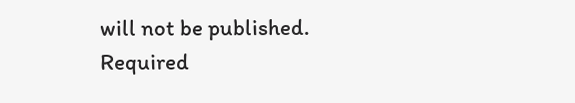will not be published. Required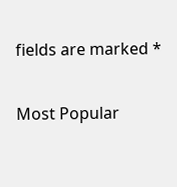fields are marked *

Most Popular